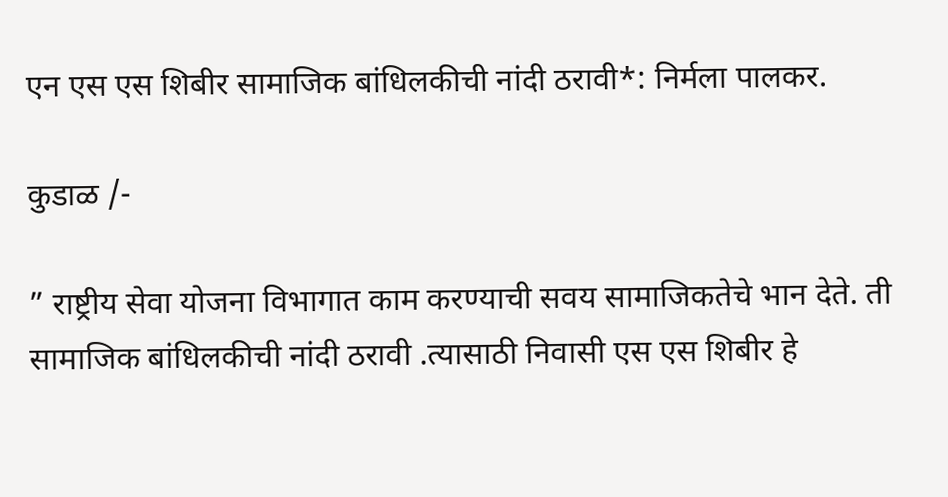एन एस एस शिबीर सामाजिक बांधिलकीची नांदी ठरावी*: निर्मला पालकर.

कुडाळ /-

” राष्ट्रीय सेवा योजना विभागात काम करण्याची सवय सामाजिकतेचे भान देते. ती सामाजिक बांधिलकीची नांदी ठरावी .त्यासाठी निवासी एस एस शिबीर हे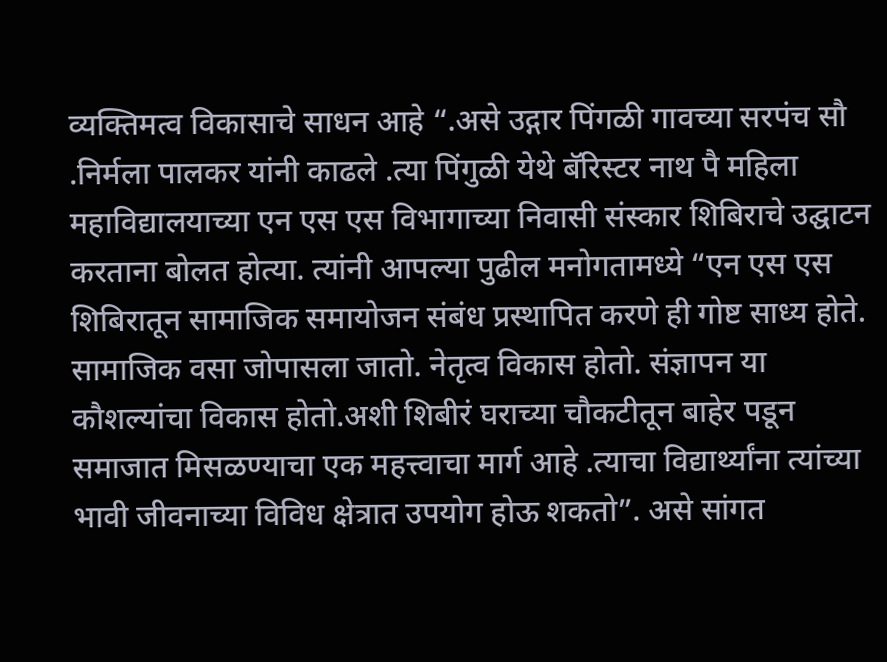व्यक्तिमत्व विकासाचे साधन आहे “.असे उद्गार पिंगळी गावच्या सरपंच सौ .निर्मला पालकर यांनी काढले .त्या पिंगुळी येथे बॅरिस्टर नाथ पै महिला महाविद्यालयाच्या एन एस एस विभागाच्या निवासी संस्कार शिबिराचे उद्घाटन करताना बोलत होत्या. त्यांनी आपल्या पुढील मनोगतामध्ये “एन एस एस शिबिरातून सामाजिक समायोजन संबंध प्रस्थापित करणे ही गोष्ट साध्य होते. सामाजिक वसा जोपासला जातो. नेतृत्व विकास होतो. संज्ञापन या कौशल्यांचा विकास होतो.अशी शिबीरं घराच्या चौकटीतून बाहेर पडून समाजात मिसळण्याचा एक महत्त्वाचा मार्ग आहे .त्याचा विद्यार्थ्यांना त्यांच्या भावी जीवनाच्या विविध क्षेत्रात उपयोग होऊ शकतो”. असे सांगत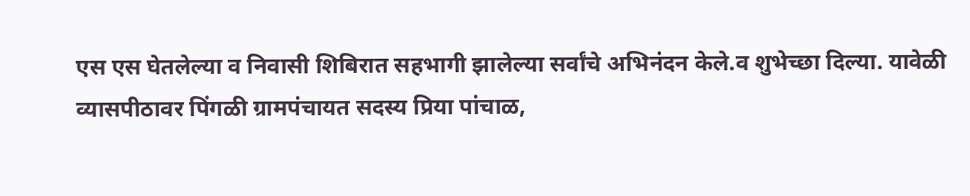एस एस घेतलेल्या व निवासी शिबिरात सहभागी झालेल्या सर्वांचे अभिनंदन केले.व शुभेच्छा दिल्या. यावेळी व्यासपीठावर पिंगळी ग्रामपंचायत सदस्य प्रिया पांचाळ,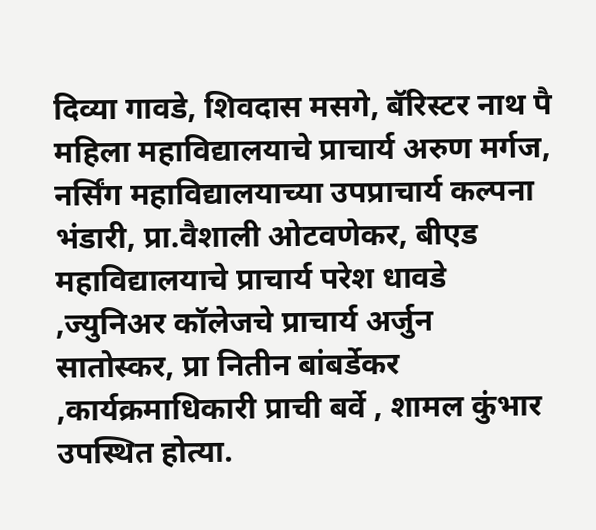दिव्या गावडे, शिवदास मसगे, बॅरिस्टर नाथ पै महिला महाविद्यालयाचे प्राचार्य अरुण मर्गज, नर्सिंग महाविद्यालयाच्या उपप्राचार्य कल्पना भंडारी, प्रा.वैशाली ओटवणेकर, बीएड महाविद्यालयाचे प्राचार्य परेश धावडे ,ज्युनिअर कॉलेजचे प्राचार्य अर्जुन सातोस्कर, प्रा नितीन बांबर्डेकर ,कार्यक्रमाधिकारी प्राची बर्वे , शामल कुंभार उपस्थित होत्या.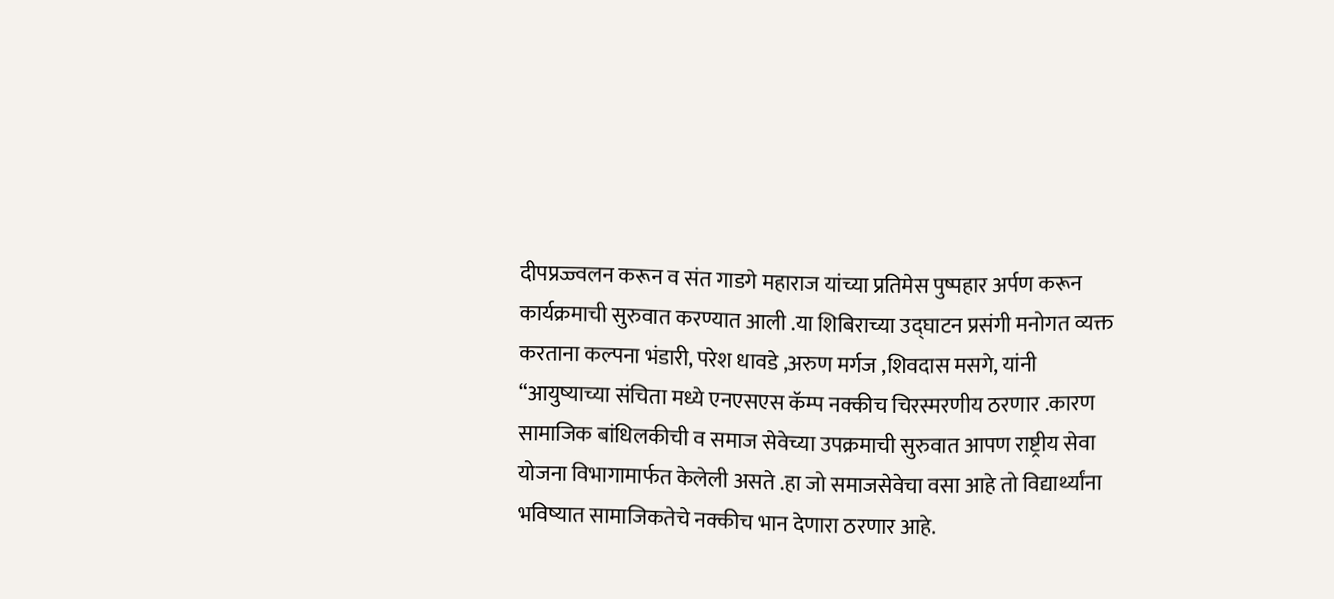दीपप्रज्ज्वलन करून व संत गाडगे महाराज यांच्या प्रतिमेस पुष्पहार अर्पण करून कार्यक्रमाची सुरुवात करण्यात आली .या शिबिराच्या उद्घाटन प्रसंगी मनोगत व्यक्त करताना कल्पना भंडारी, परेश धावडे ,अरुण मर्गज ,शिवदास मसगे, यांनी “आयुष्याच्या संचिता मध्ये एनएसएस कॅम्प नक्कीच चिरस्मरणीय ठरणार .कारण सामाजिक बांधिलकीची व समाज सेवेच्या उपक्रमाची सुरुवात आपण राष्ट्रीय सेवा योजना विभागामार्फत केलेली असते .हा जो समाजसेवेचा वसा आहे तो विद्यार्थ्यांना भविष्यात सामाजिकतेचे नक्कीच भान देणारा ठरणार आहे.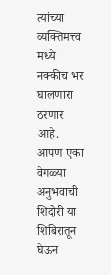त्यांच्या व्यक्तिमत्त्व मध्ये नक्कीच भर घालणारा ठरणार आहे. आपण एका वेगळ्या अनुभवाची शिदोरी या शिबिरातून घेऊन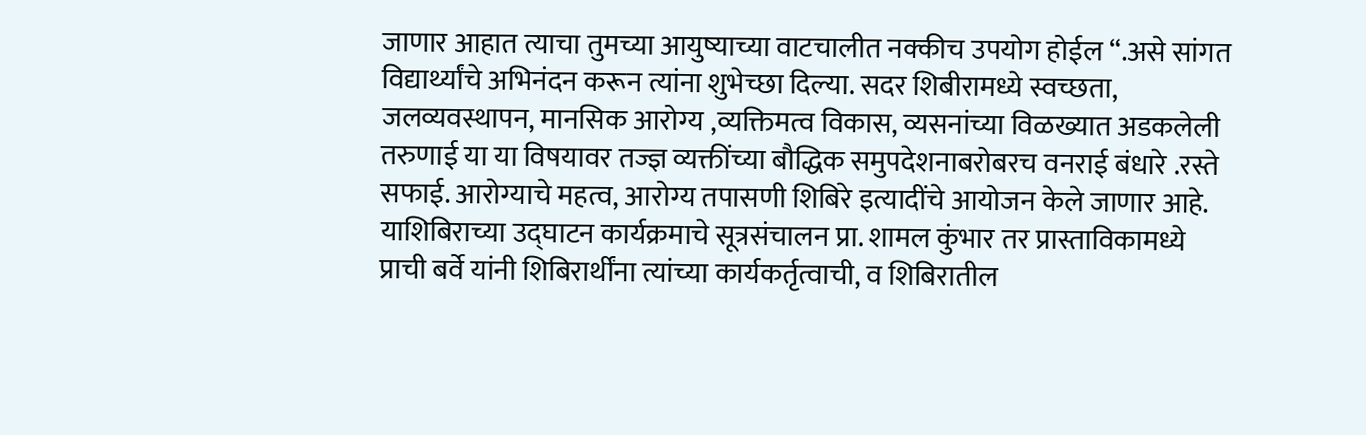जाणार आहात त्याचा तुमच्या आयुष्याच्या वाटचालीत नक्कीच उपयोग होईल “.असे सांगत विद्यार्थ्यांचे अभिनंदन करून त्यांना शुभेच्छा दिल्या. सदर शिबीरामध्ये स्वच्छता, जलव्यवस्थापन, मानसिक आरोग्य ,व्यक्तिमत्व विकास, व्यसनांच्या विळख्यात अडकलेली तरुणाई या या विषयावर तज्ज्ञ व्यक्तींच्या बौद्धिक समुपदेशनाबरोबरच वनराई बंधारे .रस्ते सफाई. आरोग्याचे महत्व, आरोग्य तपासणी शिबिरे इत्यादींचे आयोजन केले जाणार आहे. याशिबिराच्या उद्घाटन कार्यक्रमाचे सूत्रसंचालन प्रा. शामल कुंभार तर प्रास्ताविकामध्ये प्राची बर्वे यांनी शिबिरार्थींना त्यांच्या कार्यकर्तृत्वाची, व शिबिरातील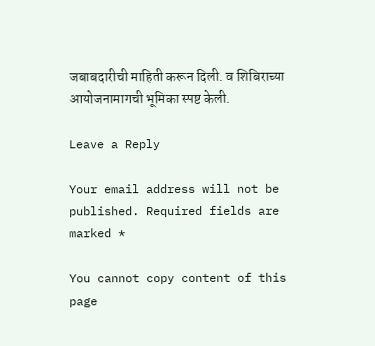जबाबदारीची माहिती करून दिली. व शिबिराच्या आयोजनामागची भूमिका स्पष्ट केली.

Leave a Reply

Your email address will not be published. Required fields are marked *

You cannot copy content of this page